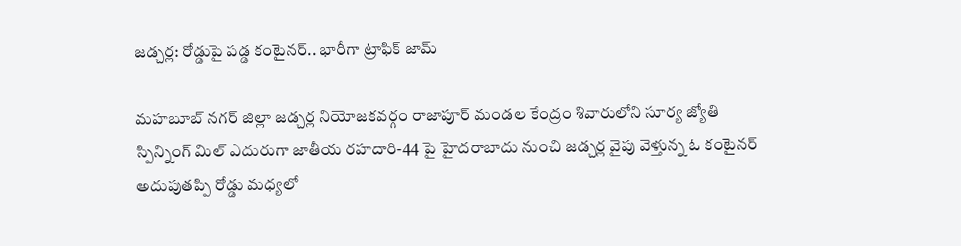జడ్చర్ల: రోడ్డుపై పడ్డ కంటైనర్.. భారీగా ట్రాఫిక్ జామ్

మహబూబ్ నగర్ జిల్లా జడ్చర్ల నియోజకవర్గం రాజాపూర్ మండల కేంద్రం శివారులోని సూర్య జ్యోతి స్పిన్నింగ్ మిల్ ఎదురుగా జాతీయ రహదారి-44 పై హైదరాబాదు నుంచి జడ్చర్ల వైపు వెళ్తున్న ఓ కంటైనర్ అదుపుతప్పి రోడ్డు మధ్యలో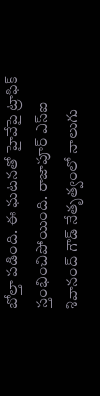బోల్తా పడింది. ఈ ఘటనతో హైవేపై ట్రాఫిక్ స్తంభించిపోయింది. రాజాపూర్ ఎస్ఐ శివానంద్ గౌడ్ నేతృత్వంలో నాలుగు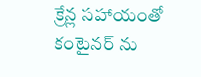క్రేన్ల సహాయంతో కంటైనర్ ను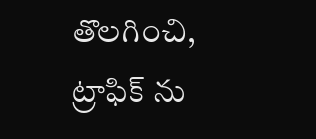తొలగించి, ట్రాఫిక్ ను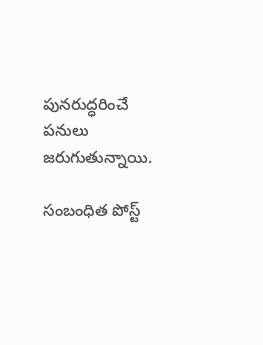పునరుద్ధరించే పనులు జరుగుతున్నాయి.

సంబంధిత పోస్ట్